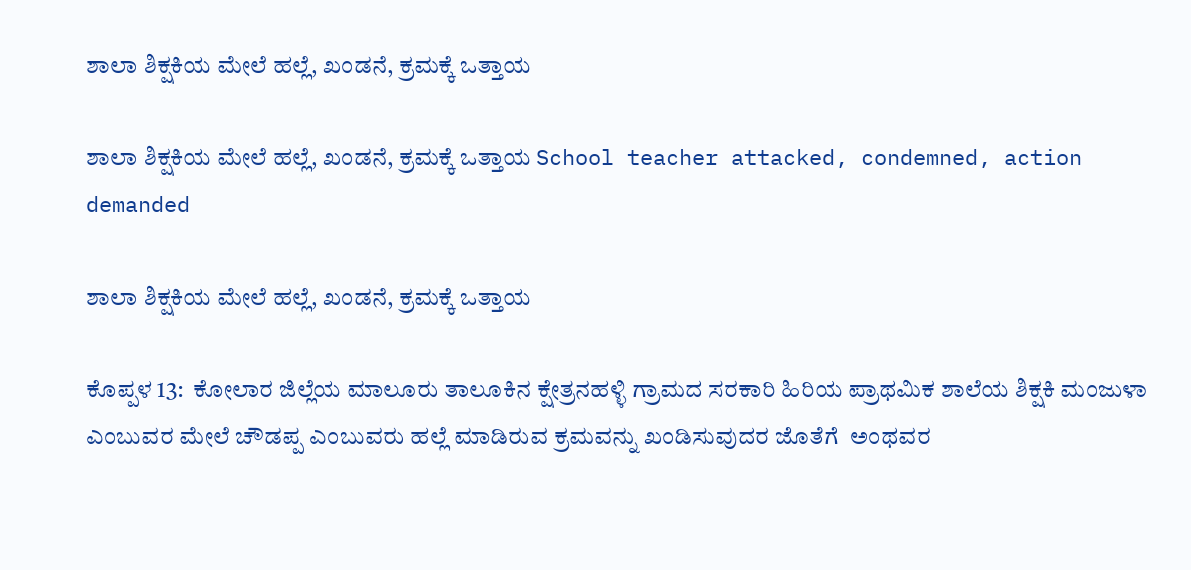ಶಾಲಾ ಶಿಕ್ಷಕಿಯ ಮೇಲೆ ಹಲ್ಲೆ, ಖಂಡನೆ, ಕ್ರಮಕ್ಕೆ ಒತ್ತಾಯ

ಶಾಲಾ ಶಿಕ್ಷಕಿಯ ಮೇಲೆ ಹಲ್ಲೆ, ಖಂಡನೆ, ಕ್ರಮಕ್ಕೆ ಒತ್ತಾಯ School teacher attacked, condemned, action demanded

ಶಾಲಾ ಶಿಕ್ಷಕಿಯ ಮೇಲೆ ಹಲ್ಲೆ, ಖಂಡನೆ, ಕ್ರಮಕ್ಕೆ ಒತ್ತಾಯ

ಕೊಪ್ಪಳ 13:  ಕೋಲಾರ ಜಿಲ್ಲೆಯ ಮಾಲೂರು ತಾಲೂಕಿನ ಕ್ಷೇತ್ರನಹಳ್ಳಿ ಗ್ರಾಮದ ಸರಕಾರಿ ಹಿರಿಯ ಪ್ರಾಥಮಿಕ ಶಾಲೆಯ ಶಿಕ್ಷಕಿ ಮಂಜುಳಾ ಎಂಬುವರ ಮೇಲೆ ಚೌಡಪ್ಪ ಎಂಬುವರು ಹಲ್ಲೆ ಮಾಡಿರುವ ಕ್ರಮವನ್ನು ಖಂಡಿಸುವುದರ ಜೊತೆಗೆ  ಅಂಥವರ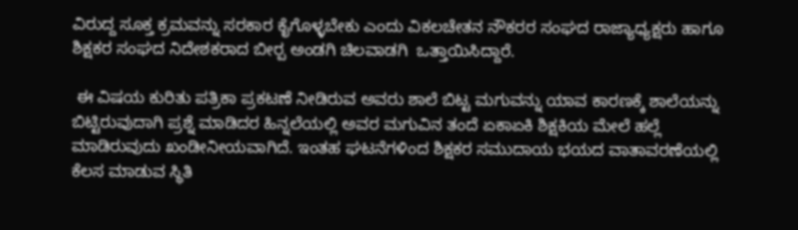ವಿರುದ್ದ ಸೂಕ್ತ ಕ್ರಮವನ್ನು ಸರಕಾರ ಕೈಗೊಳ್ಳಬೇಕು ಎಂದು ವಿಕಲಚೇತನ ನೌಕರರ ಸಂಘದ ರಾಜ್ಯಾಧ್ಯಕ್ಷರು ಹಾಗೂ ಶಿಕ್ಷಕರ ಸಂಘದ ನಿದೇಶಕರಾದ ಬೀರ‍್ಪ ಅಂಡಗಿ ಚಿಲವಾಡಗಿ  ಒತ್ತಾಯಿಸಿದ್ದಾರೆ.

 ಈ ವಿಷಯ ಕುರಿತು ಪತ್ರಿಕಾ ಪ್ರಕಟಣೆ ನೀಡಿರುವ ಅವರು ಶಾಲೆ ಬಿಟ್ಟ ಮಗುವನ್ನು ಯಾವ ಕಾರಣಕ್ಕೆ ಶಾಲೆಯನ್ನು ಬಿಟ್ಟಿರುವುದಾಗಿ ಪ್ರಶ್ನೆ ಮಾಡಿದರ ಹಿನ್ನಲೆಯಲ್ಲಿ ಅವರ ಮಗುವಿನ ತಂದೆ ಏಕಾಏಕಿ ಶಿಕ್ಷಕಿಯ ಮೇಲೆ ಹಲ್ಲೆ ಮಾಡಿರುವುದು ಖಂಡೀನೀಯವಾಗಿದೆ. ಇಂತಹ ಘಟನೆಗಳಿಂದ ಶಿಕ್ಷಕರ ಸಮುದಾಯ ಭಯದ ವಾತಾವರಣೆಯಲ್ಲಿ ಕೆಲಸ ಮಾಡುವ ಸ್ಥಿತಿ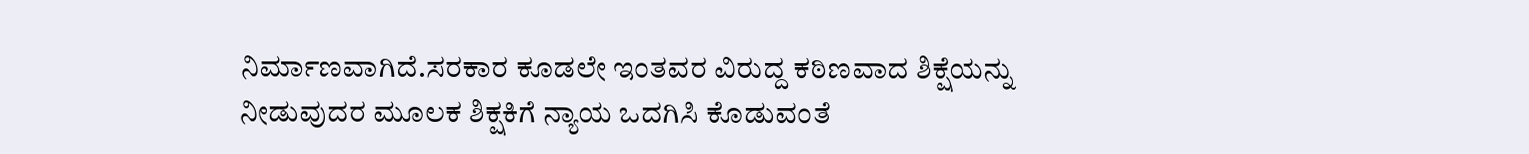ನಿರ್ಮಾಣವಾಗಿದೆ.ಸರಕಾರ ಕೂಡಲೇ ಇಂತವರ ವಿರುದ್ದ ಕಠಿಣವಾದ ಶಿಕ್ಷೆಯನ್ನು ನೀಡುವುದರ ಮೂಲಕ ಶಿಕ್ಷಕಿಗೆ ನ್ಯಾಯ ಒದಗಿಸಿ ಕೊಡುವಂತೆ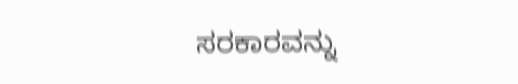ಸರಕಾರವನ್ನು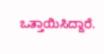ಒತ್ತಾಯಿಸಿದ್ದಾರೆ.